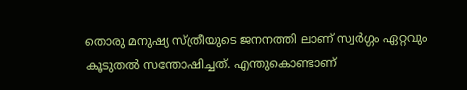തൊരു മനുഷ്യ സ്ത്രീയുടെ ജനനത്തി ലാണ് സ്വർഗ്ഗം ഏറ്റവും കൂടുതൽ സന്തോഷിച്ചത്. എന്തുകൊണ്ടാണ്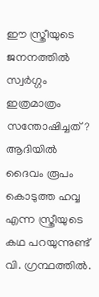ഈ സ്ത്രീയുടെ ജനനത്തിൽ സ്വർഗ്ഗം ഇത്രമാത്രം സന്തോഷിച്ചത്? ആദിയിൽ ദൈവം രൂപം കൊടുത്ത ഹവ്വ എന്ന സ്ത്രീയുടെ കഥ പറയുന്നുണ്ട് വി. ഗ്രന്ഥത്തിൽ.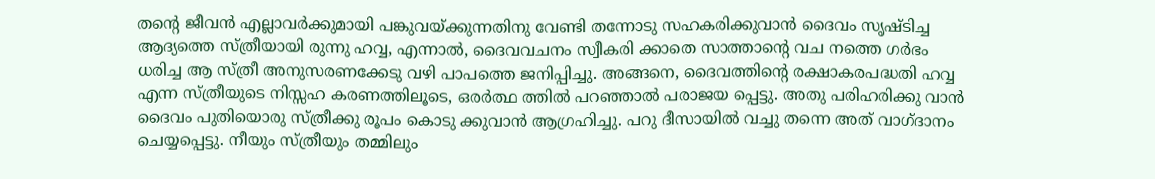തന്റെ ജീവൻ എല്ലാവർക്കുമായി പങ്കുവയ്ക്കുന്നതിനു വേണ്ടി തന്നോടു സഹകരിക്കുവാൻ ദൈവം സൃഷ്ട‌ിച്ച ആദ്യത്തെ സ്ത്രീയായി രുന്നു ഹവ്വ, എന്നാൽ, ദൈവവചനം സ്വീകരി ക്കാതെ സാത്താന്റെ വച നത്തെ ഗർഭം ധരിച്ച ആ സ്ത്രീ അനുസരണക്കേടു വഴി പാപത്തെ ജനിപ്പിച്ചു. അങ്ങനെ, ദൈവത്തിൻ്റെ രക്ഷാകരപദ്ധതി ഹവ്വ എന്ന സ്ത്രീയുടെ നിസ്സഹ കരണത്തിലൂടെ, ഒരർത്ഥ ത്തിൽ പറഞ്ഞാൽ പരാജയ പ്പെട്ടു. അതു പരിഹരിക്കു വാൻ ദൈവം പുതിയൊരു സ്ത്രീക്കു രൂപം കൊടു ക്കുവാൻ ആഗ്രഹിച്ചു. പറു ദീസായിൽ വച്ചു തന്നെ അത് വാഗ്ദാനം ചെയ്യപ്പെട്ടു. നീയും സ്ത്രീയും തമ്മിലും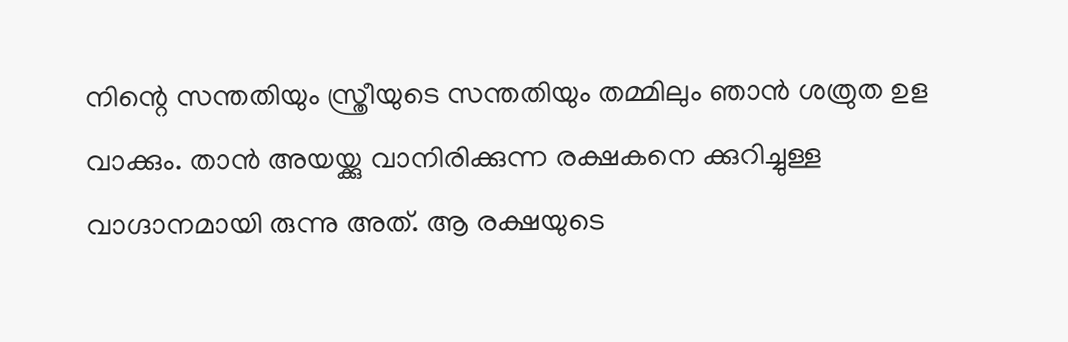നിന്റെ സന്തതിയും സ്ത്രീയുടെ സന്തതിയും തമ്മിലും ഞാൻ ശത്രുത ഉള വാക്കും. താൻ അയയ്ക്കു വാനിരിക്കുന്ന രക്ഷകനെ ക്കുറിച്ചുള്ള വാഗ്ദാനമായി രുന്നു അത്. ആ രക്ഷയുടെ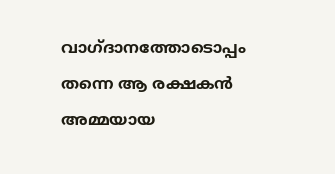വാഗ്ദാനത്തോടൊപ്പം തന്നെ ആ രക്ഷകൻ അമ്മയായ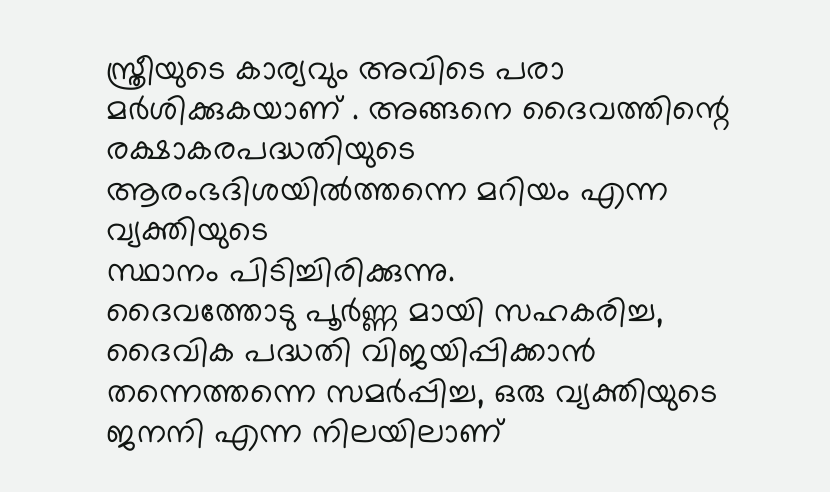സ്ത്രീയുടെ കാര്യവും അവിടെ പരാ മർശിക്കുകയാണ് . അങ്ങനെ ദൈവത്തിന്റെ രക്ഷാകരപദ്ധതിയുടെ ആരംഭദിശയിൽത്തന്നെ മറിയം എന്ന വ്യക്തിയുടെ
സ്ഥാനം പിടിച്ചിരിക്കുന്നു.
ദൈവത്തോടു പൂർണ്ണ മായി സഹകരിച്ച, ദൈവിക പദ്ധതി വിജയിപ്പിക്കാൻ തന്നെത്തന്നെ സമർപ്പിച്ച, ഒരു വ്യക്തിയുടെ ജനനി എന്ന നിലയിലാണ്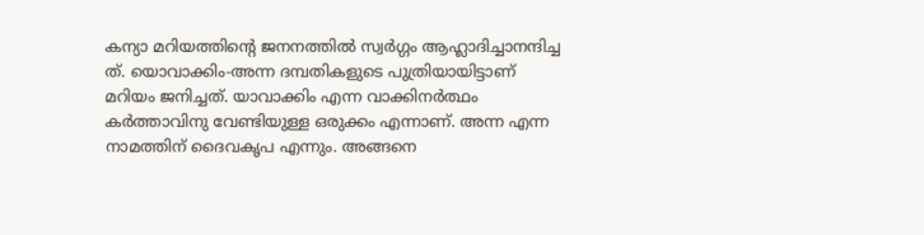കന്യാ മറിയത്തിന്റെ ജനനത്തിൽ സ്വർഗ്ഗം ആഹ്ലാദിച്ചാനന്ദിച്ച
ത്. യൊവാക്കിം-അന്ന ദമ്പതികളുടെ പുത്രിയായിട്ടാണ് മറിയം ജനിച്ചത്. യാവാക്കിം എന്ന വാക്കിനർത്ഥം കർത്താവിനു വേണ്ടിയുള്ള ഒരുക്കം എന്നാണ്. അന്ന എന്ന നാമത്തിന് ദൈവകൃപ എന്നും. അങ്ങനെ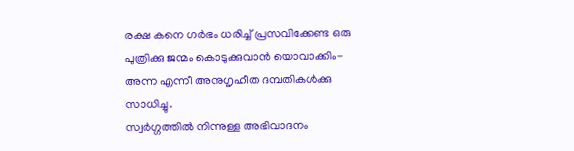രക്ഷ കനെ ഗർഭം ധരിച്ച് പ്രസവിക്കേണ്ട ഒരു പുത്രിക്കു ജന്മം കൊടുക്കുവാൻ യൊവാക്കിം-അന്ന എന്നീ അനുഗൃഹീത ദമ്പതികൾക്കു സാധിച്ചു.
സ്വർഗ്ഗത്തിൽ നിന്നുള്ള അഭിവാദനം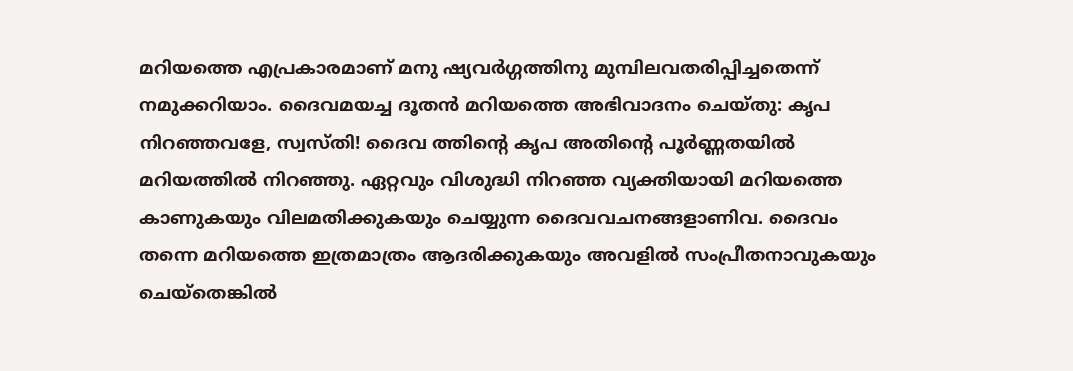മറിയത്തെ എപ്രകാരമാണ് മനു ഷ്യവർഗ്ഗത്തിനു മുമ്പിലവതരിപ്പിച്ചതെന്ന് നമുക്കറിയാം. ദൈവമയച്ച ദൂതൻ മറിയത്തെ അഭിവാദനം ചെയ്‌തു: കൃപ നിറഞ്ഞവളേ, സ്വസ്തി! ദൈവ ത്തിൻ്റെ കൃപ അതിൻ്റെ പൂർണ്ണതയിൽ മറിയത്തിൽ നിറഞ്ഞു. ഏറ്റവും വിശുദ്ധി നിറഞ്ഞ വ്യക്തിയായി മറിയത്തെ കാണുകയും വിലമതിക്കുകയും ചെയ്യുന്ന ദൈവവചനങ്ങളാണിവ. ദൈവം തന്നെ മറിയത്തെ ഇത്രമാത്രം ആദരിക്കുകയും അവളിൽ സംപ്രീതനാവുകയും ചെയ്തെങ്കിൽ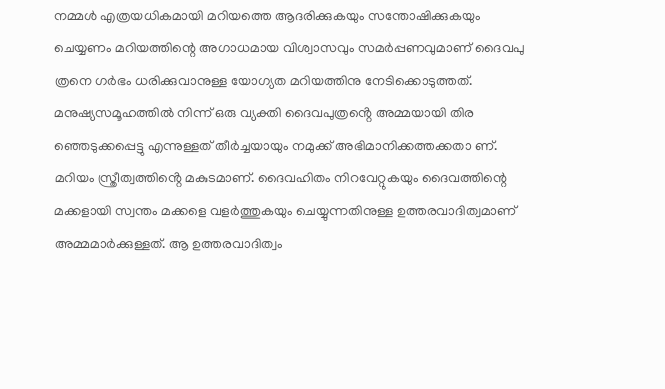നമ്മൾ എത്രയധികമായി മറിയത്തെ ആദരിക്കുകയും സന്തോഷിക്കുകയും ചെയ്യണം മറിയത്തിന്റെ അഗാധമായ വിശ്വാസവും സമർപ്പണവുമാണ് ദൈവപു ത്രനെ ഗർഭം ധരിക്കുവാനുള്ള യോഗ്യത മറിയത്തിനു നേടിക്കൊടുത്തത്. മനുഷ്യസമൂഹത്തിൽ നിന്ന് ഒരു വ്യക്തി ദൈവപുത്രൻ്റെ അമ്മയായി തിര ഞ്ഞെടുക്കപ്പെട്ടു എന്നുള്ളത് തീർച്ചയായും നമുക്ക് അഭിമാനിക്കത്തക്കതാ ണ്. മറിയം സ്ത്രീത്വത്തിൻ്റെ മകുടമാണ്. ദൈവഹിതം നിറവേറ്റുകയും ദൈവത്തിന്റെ മക്കളായി സ്വന്തം മക്കളെ വളർത്തുകയും ചെയ്യുന്നതിനുള്ള ഉത്തരവാദിത്വമാണ് അമ്മമാർക്കുള്ളത്. ആ ഉത്തരവാദിത്വം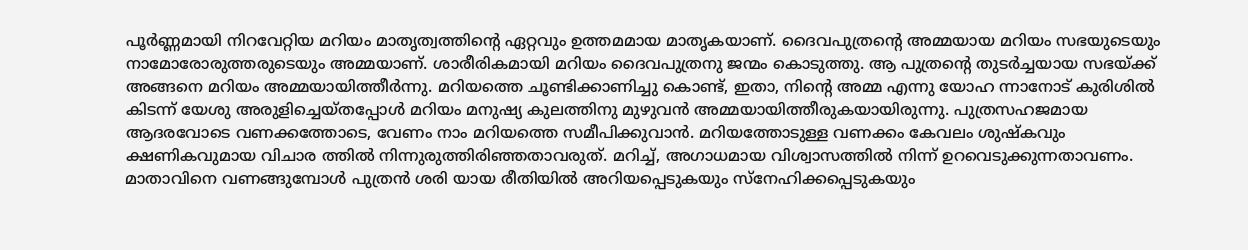പൂർണ്ണമായി നിറവേറ്റിയ മറിയം മാതൃത്വത്തിൻ്റെ ഏറ്റവും ഉത്തമമായ മാതൃകയാണ്. ദൈവപുത്രന്റെ അമ്മയായ മറിയം സഭയുടെയും നാമോരോരുത്തരുടെയും അമ്മയാണ്. ശാരീരികമായി മറിയം ദൈവപുത്രനു ജന്മം കൊടുത്തു. ആ പുത്രന്റെ തുടർച്ചയായ സഭയ്ക്ക് അങ്ങനെ മറിയം അമ്മയായിത്തീർന്നു. മറിയത്തെ ചൂണ്ടിക്കാണിച്ചു കൊണ്ട്, ഇതാ, നിന്റെ അമ്മ എന്നു യോഹ ന്നാനോട് കുരിശിൽ കിടന്ന് യേശു അരുളിച്ചെയ്‌തപ്പോൾ മറിയം മനുഷ്യ കുലത്തിനു മുഴുവൻ അമ്മയായിത്തീരുകയായിരുന്നു. പുത്രസഹജമായ ആദരവോടെ വണക്കത്തോടെ, വേണം നാം മറിയത്തെ സമീപിക്കുവാൻ. മറിയത്തോടുള്ള വണക്കം കേവലം ശുഷ്‌കവും ക്ഷണികവുമായ വിചാര ത്തിൽ നിന്നുരുത്തിരിഞ്ഞതാവരുത്. മറിച്ച്, അഗാധമായ വിശ്വാസത്തിൽ നിന്ന് ഉറവെടുക്കുന്നതാവണം. മാതാവിനെ വണങ്ങുമ്പോൾ പുത്രൻ ശരി യായ രീതിയിൽ അറിയപ്പെടുകയും സ്നേഹിക്കപ്പെടുകയും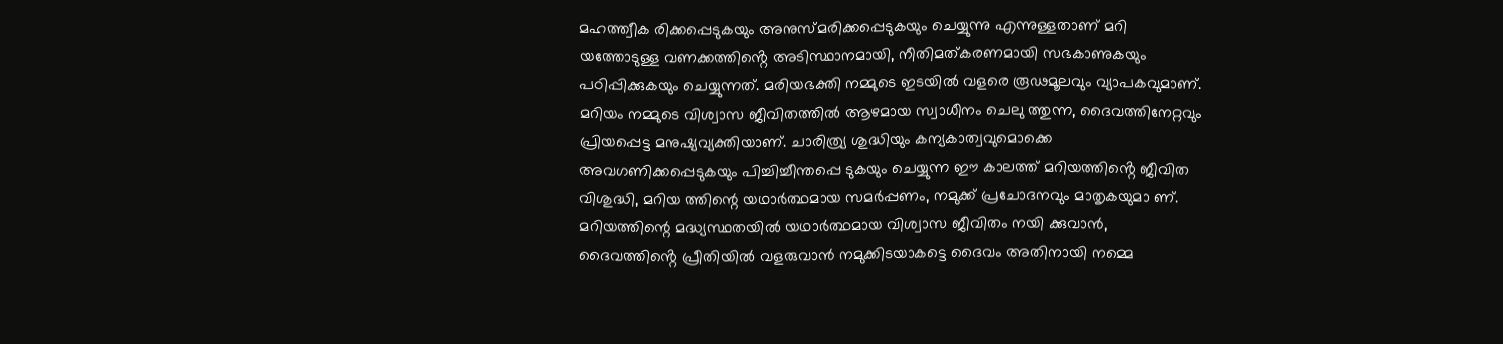മഹത്ത്വീക രിക്കപ്പെടുകയും അനുസ്‌മരിക്കപ്പെടുകയും ചെയ്യുന്നു എന്നുള്ളതാണ് മറി യത്തോടുള്ള വണക്കത്തിൻ്റെ അടിസ്ഥാനമായി, നീതിമത്കരണമായി സഭകാണുകയും പഠിപ്പിക്കുകയും ചെയ്യുന്നത്. മരിയഭക്തി നമ്മുടെ ഇടയിൽ വളരെ രൂഢമൂലവും വ്യാപകവുമാണ്.
മറിയം നമ്മുടെ വിശ്വാസ ജീവിതത്തിൽ ആഴമായ സ്വാധീനം ചെലു ത്തുന്ന, ദൈവത്തിനേറ്റവും പ്രിയപ്പെട്ട മനുഷ്യവ്യക്തിയാണ്. ചാരിത്ര്യ ശുദ്ധിയും കന്യകാത്വവുമൊക്കെ അവഗണിക്കപ്പെടുകയും പിച്ചിച്ചീന്തപ്പെ ടുകയും ചെയ്യുന്ന ഈ കാലത്ത് മറിയത്തിൻ്റെ ജീവിത വിശുദ്ധി, മറിയ ത്തിന്റെ യഥാർത്ഥമായ സമർപ്പണം, നമുക്ക് പ്രചോദനവും മാതൃകയുമാ ണ്. മറിയത്തിന്റെ മദ്ധ്യസ്ഥതയിൽ യഥാർത്ഥമായ വിശ്വാസ ജീവിതം നയി ക്കുവാൻ, ദൈവത്തിൻ്റെ പ്രീതിയിൽ വളരുവാൻ നമുക്കിടയാകട്ടെ ദൈവം അതിനായി നമ്മെ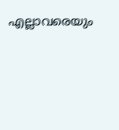എല്ലാവരെയും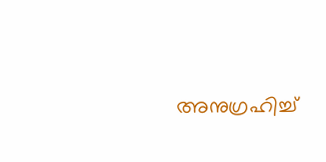അനുഗ്രഹിച്ച്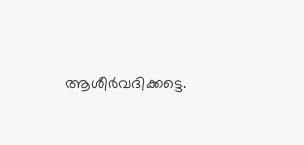ആശീർവദിക്കട്ടെ.